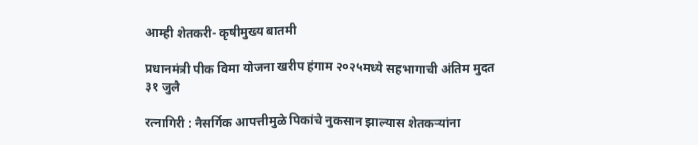आम्ही शेतकरी- कृषीमुख्य बातमी

प्रधानमंत्री पीक विमा योजना खरीप हंगाम २०२५मध्ये सहभागाची अंतिम मुदत ३१ जुलै

रत्नागिरी : नैसर्गिक आपत्तीमुळे पिकांचे नुकसान झाल्यास शेतकऱ्यांना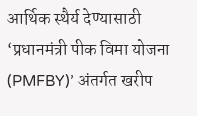आर्थिक स्थैर्य देण्यासाठी ‘प्रधानमंत्री पीक विमा योजना (PMFBY)’ अंतर्गत खरीप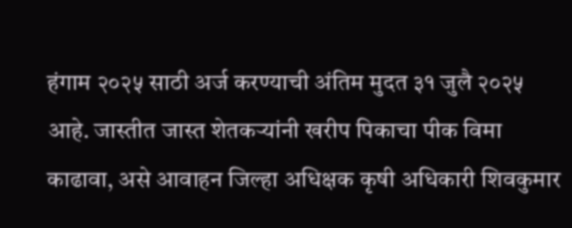हंगाम २०२५ साठी अर्ज करण्याची अंतिम मुदत ३१ जुलै २०२५ आहे. जास्तीत जास्त शेतकऱ्यांनी खरीप पिकाचा पीक विमा काढावा, असे आवाहन जिल्हा अधिक्षक कृषी अधिकारी शिवकुमार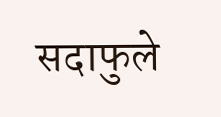सदाफुले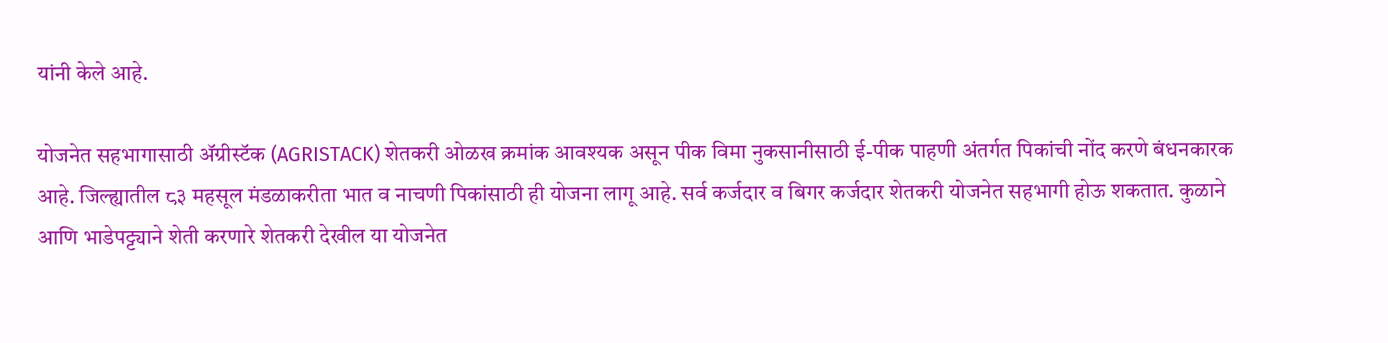यांनी केले आहे.

योजनेत सहभागासाठी ॲग्रीस्टॅक (AGRISTACK) शेतकरी ओळख क्रमांक आवश्यक असून पीक विमा नुकसानीसाठी ई-पीक पाहणी अंतर्गत पिकांची नोंद करणे बंधनकारक आहे. जिल्ह्यातील ८३ महसूल मंडळाकरीता भात व नाचणी पिकांसाठी ही योजना लागू आहे. सर्व कर्जदार व बिगर कर्जदार शेतकरी योजनेत सहभागी होऊ शकतात. कुळाने आणि भाडेपट्ट्याने शेती करणारे शेतकरी देखील या योजनेत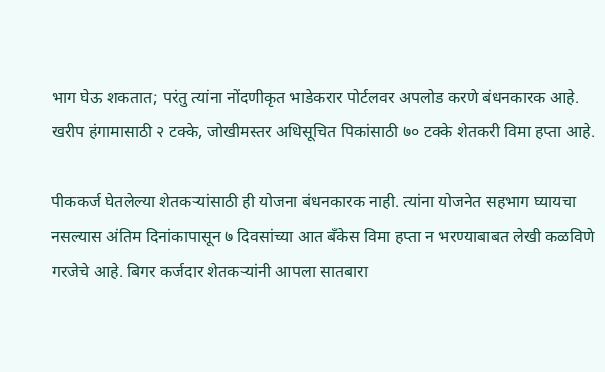भाग घेऊ शकतात; परंतु त्यांना नोंदणीकृत भाडेकरार पोर्टलवर अपलोड करणे बंधनकारक आहे. खरीप हंगामासाठी २ टक्के, जोखीमस्तर अधिसूचित पिकांसाठी ७० टक्के शेतकरी विमा हप्ता आहे.

पीककर्ज घेतलेल्या शेतकऱ्यांसाठी ही योजना बंधनकारक नाही. त्यांना योजनेत सहभाग घ्यायचा नसल्यास अंतिम दिनांकापासून ७ दिवसांच्या आत बँकेस विमा हप्ता न भरण्याबाबत लेखी कळविणे गरजेचे आहे. बिगर कर्जदार शेतकऱ्यांनी आपला सातबारा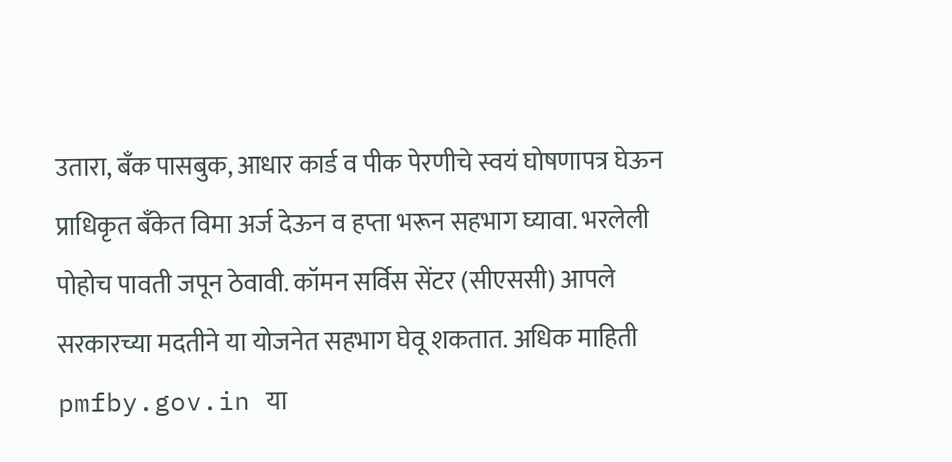उतारा, बँक पासबुक, आधार कार्ड व पीक पेरणीचे स्वयं घोषणापत्र घेऊन प्राधिकृत बँकेत विमा अर्ज देऊन व हप्ता भरून सहभाग घ्यावा. भरलेली पोहोच पावती जपून ठेवावी. कॉमन सर्विस सेंटर (सीएससी) आपले सरकारच्या मदतीने या योजनेत सहभाग घेवू शकतात. अधिक माहिती pmfby.gov.in या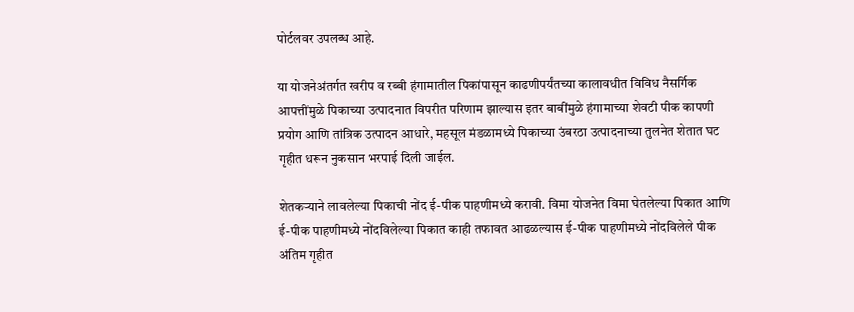पोर्टलवर उपलब्ध आहे.

या योजनेअंतर्गत खरीप व रब्बी हंगामातील पिकांपासून काढणीपर्यंतच्या कालावधीत विविध नैसर्गिक आपत्तींमुळे पिकाच्या उत्पादनात विपरीत परिणाम झाल्यास इतर बाबींमुळे हंगामाच्या शेवटी पीक कापणी प्रयोग आणि तांत्रिक उत्पादन आधारे, महसूल मंडळामध्ये पिकाच्या उंबरठा उत्पादनाच्या तुलनेत शेतात घट गृहीत धरून नुकसान भरपाई दिली जाईल.

शेतकऱ्याने लावलेल्या पिकाची नोंद ई-पीक पाहणीमध्ये करावी. विमा योजनेत विमा घेतलेल्या पिकात आणि ई-पीक पाहणीमध्ये नोंदविलेल्या पिकात काही तफावत आढळल्यास ई-पीक पाहणीमध्ये नोंदविलेले पीक अंतिम गृहीत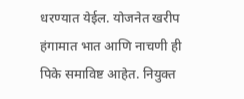धरण्यात येईल. योजनेत खरीप हंगामात भात आणि नाचणी ही पिके समाविष्ट आहेत. नियुक्त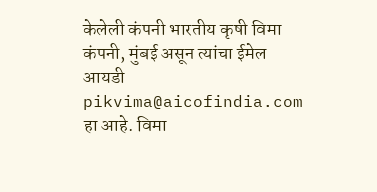केलेली कंपनी भारतीय कृषी विमा कंपनी, मुंबई असून त्यांचा ईमेल आयडी pikvima@aicofindia.com हा आहे. विमा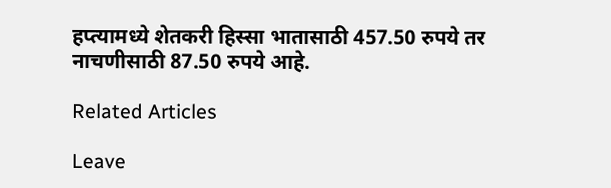हप्त्यामध्ये शेतकरी हिस्सा भातासाठी 457.50 रुपये तर नाचणीसाठी 87.50 रुपये आहे.

Related Articles

Leave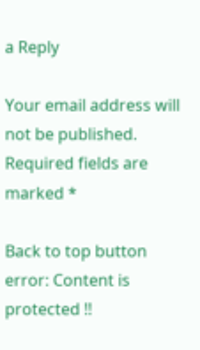a Reply

Your email address will not be published. Required fields are marked *

Back to top button
error: Content is protected !!